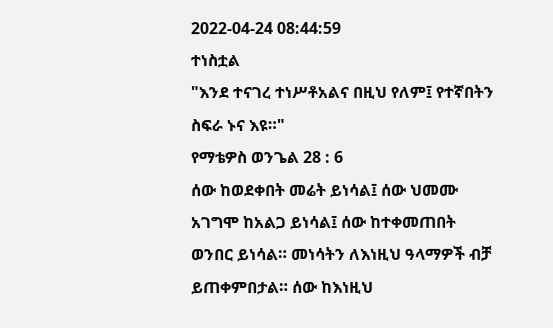2022-04-24 08:44:59
ተነስቷል
"እንደ ተናገረ ተነሥቶአልና በዚህ የለም፤ የተኛበትን ስፍራ ኑና እዩ።"
የማቴዎስ ወንጌል 28 : 6
ሰው ከወደቀበት መሬት ይነሳል፤ ሰው ህመሙ አገግሞ ከአልጋ ይነሳል፤ ሰው ከተቀመጠበት ወንበር ይነሳል። መነሳትን ለእነዚህ ዓላማዎች ብቻ ይጠቀምበታል። ሰው ከእነዚህ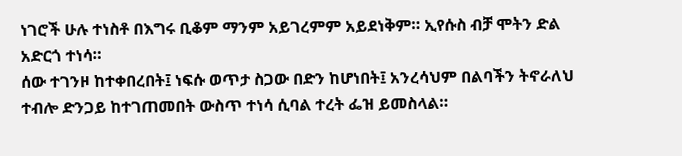ነገሮች ሁሉ ተነስቶ በእግሩ ቢቆም ማንም አይገረምም አይደነቅም። ኢየሱስ ብቻ ሞትን ድል አድርጎ ተነሳ።
ሰው ተገንዞ ከተቀበረበት፤ ነፍሱ ወጥታ ስጋው በድን ከሆነበት፤ አንረሳህም በልባችን ትኖራለህ ተብሎ ድንጋይ ከተገጠመበት ውስጥ ተነሳ ሲባል ተረት ፌዝ ይመስላል።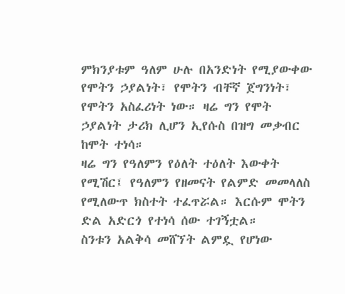ምክንያቱም ዓለም ሁሉ በአንድነት የሚያውቀው የሞትን ኃያልነት፣ የሞትን ብቸኛ ጀግንነት፣ የሞትን አስፈሪነት ነው። ዛሬ ግን የሞት ኃያልነት ታሪክ ሊሆን ኢየሱስ በዝግ መቃብር ከሞት ተነሳ።
ዛሬ ግን የዓለምን የዕለት ተዕለት እውቀት የሚሽር፤ የዓለምን የዘመናት የልምድ መመላለስ የሚለውጥ ክስተት ተፈጥሯል። እርሱም ሞትን ድል አድርጎ የተነሳ ሰው ተገኝቷል።
ስንቱን አልቅሳ መሸኘት ልምዷ የሆነው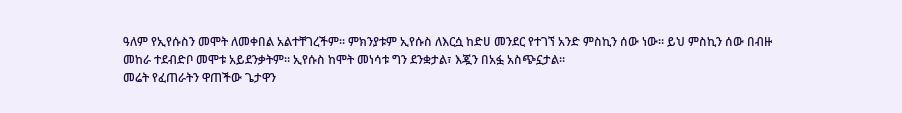ዓለም የኢየሱስን መሞት ለመቀበል አልተቸገረችም። ምክንያቱም ኢየሱስ ለእርሷ ከድሀ መንደር የተገኘ አንድ ምስኪን ሰው ነው። ይህ ምስኪን ሰው በብዙ መከራ ተደብድቦ መሞቱ አይደንቃትም። ኢየሱስ ከሞት መነሳቱ ግን ደንቋታል፣ እጇን በአፏ አስጭኗታል።
መሬት የፈጠራትን ዋጠችው ጌታዋን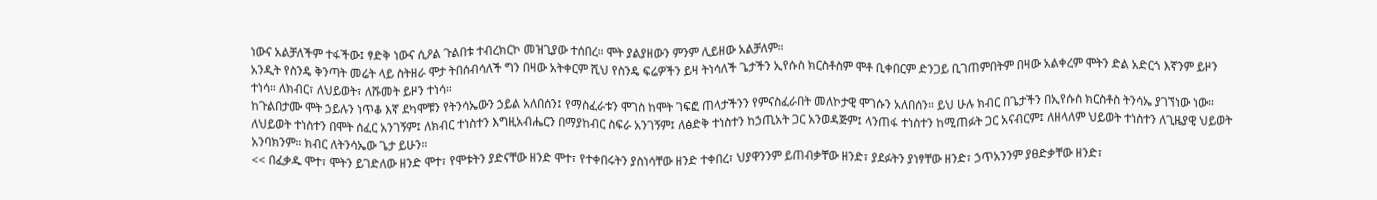ነውና አልቻለችም ተፋችው፤ ፃድቅ ነውና ሲዖል ጉልበቱ ተብረክርኮ መዝጊያው ተሰበረ። ሞት ያልያዘውን ምንም ሊይዘው አልቻለም።
አንዲት የስንዴ ቅንጣት መሬት ላይ ስትዘራ ሞታ ትበሰብሳለች ግን በዛው አትቀርም ሺህ የስንዴ ፍሬዎችን ይዛ ትነሳለች ጌታችን ኢየሱስ ክርስቶስም ሞቶ ቢቀበርም ድንጋይ ቢገጠምበትም በዛው አልቀረም ሞትን ድል አድርጎ እኛንም ይዞን ተነሳ። ለክብር፣ ለህይወት፣ ለሹመት ይዞን ተነሳ።
ከጉልበታሙ ሞት ኃይሉን ነጥቆ እኛ ደካሞቹን የትንሳኤውን ኃይል አለበሰን፤ የማስፈራቱን ሞገስ ከሞት ገፍፎ ጠላታችንን የምናስፈራበት መለኮታዊ ሞገሱን አለበሰን። ይህ ሁሉ ክብር በጌታችን በኢየሱስ ክርስቶስ ትንሳኤ ያገኘነው ነው።
ለህይወት ተነስተን በሞት ሰፈር አንገኝም፤ ለክብር ተነስተን እግዚአብሔርን በማያከብር ስፍራ አንገኝም፤ ለፅድቅ ተነስተን ከኃጢአት ጋር አንወዳጅም፤ ላንጠፋ ተነስተን ከሚጠፉት ጋር አናብርም፤ ለዘላለም ህይወት ተነስተን ለጊዜያዊ ህይወት አንባክንም። ክብር ለትንሳኤው ጌታ ይሁን።
<< በፈቃዱ ሞተ፣ ሞትን ይገድለው ዘንድ ሞተ፣ የሞቱትን ያድናቸው ዘንድ ሞተ፣ የተቀበሩትን ያስነሳቸው ዘንድ ተቀበረ፣ ህያዋንንም ይጠብቃቸው ዘንድ፣ ያደፉትን ያነፃቸው ዘንድ፣ ኃጥአንንም ያፀድቃቸው ዘንድ፣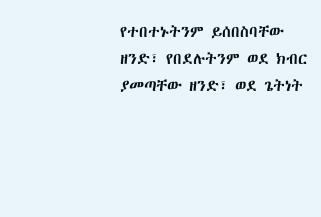የተበተኑትንም ይሰበስባቸው ዘንድ፣ የበደሉትንም ወደ ክብር ያመጣቸው ዘንድ፣ ወደ ጌትነት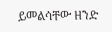ይመልሳቸው ዘንድ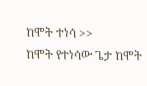ከሞት ተነሳ >>
ከሞት የተነሳው ጌታ ከሞት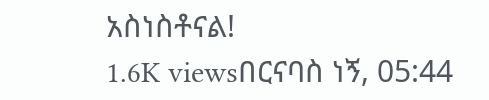አስነስቶናል!
1.6K viewsበርናባስ ነኝ, 05:44